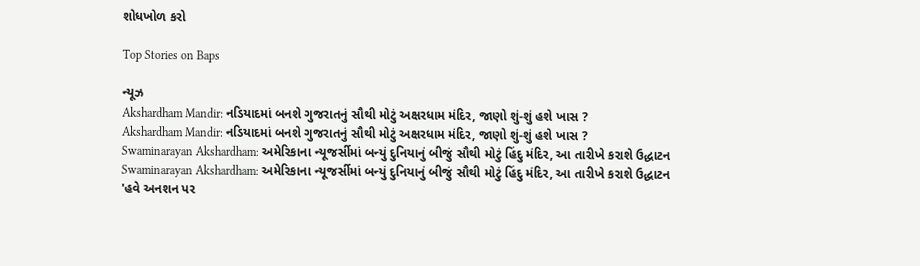શોધખોળ કરો

Top Stories on Baps

ન્યૂઝ
Akshardham Mandir: નડિયાદમાં બનશે ગુજરાતનું સૌથી મોટું અક્ષરધામ મંદિર, જાણો શું-શું હશે ખાસ ?
Akshardham Mandir: નડિયાદમાં બનશે ગુજરાતનું સૌથી મોટું અક્ષરધામ મંદિર, જાણો શું-શું હશે ખાસ ?
Swaminarayan Akshardham: અમેરિકાના ન્યૂજર્સીમાં બન્યું દુનિયાનું બીજું સૌથી મોટું હિંદુ મંદિર, આ તારીખે કરાશે ઉદ્ધાટન
Swaminarayan Akshardham: અમેરિકાના ન્યૂજર્સીમાં બન્યું દુનિયાનું બીજું સૌથી મોટું હિંદુ મંદિર, આ તારીખે કરાશે ઉદ્ધાટન
'હવે અનશન પર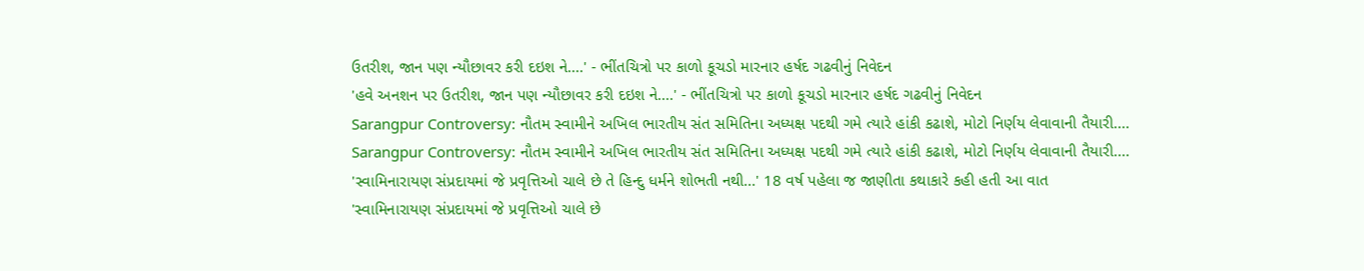ઉતરીશ, જાન પણ ન્યૌછાવર કરી દઇશ ને....' - ભીંતચિત્રો પર કાળો કૂચડો મારનાર હર્ષદ ગઢવીનું નિવેદન
'હવે અનશન પર ઉતરીશ, જાન પણ ન્યૌછાવર કરી દઇશ ને....' - ભીંતચિત્રો પર કાળો કૂચડો મારનાર હર્ષદ ગઢવીનું નિવેદન
Sarangpur Controversy: નૌતમ સ્વામીને અખિલ ભારતીય સંત સમિતિના અધ્યક્ષ પદથી ગમે ત્યારે હાંકી કઢાશે, મોટો નિર્ણય લેવાવાની તૈયારી....
Sarangpur Controversy: નૌતમ સ્વામીને અખિલ ભારતીય સંત સમિતિના અધ્યક્ષ પદથી ગમે ત્યારે હાંકી કઢાશે, મોટો નિર્ણય લેવાવાની તૈયારી....
'સ્વામિનારાયણ સંપ્રદાયમાં જે પ્રવૃત્તિઓ ચાલે છે તે હિન્દુ ધર્મને શોભતી નથી...' 18 વર્ષ પહેલા જ જાણીતા કથાકારે કહી હતી આ વાત
'સ્વામિનારાયણ સંપ્રદાયમાં જે પ્રવૃત્તિઓ ચાલે છે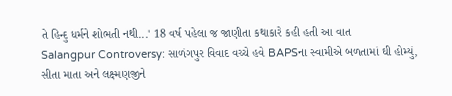તે હિન્દુ ધર્મને શોભતી નથી...' 18 વર્ષ પહેલા જ જાણીતા કથાકારે કહી હતી આ વાત
Salangpur Controversy: સાળંગપુર વિવાદ વચ્ચે હવે BAPSના સ્વામીએ બળતામાં ઘી હોમ્યું, સીતા માતા અને લક્ષ્મણજીને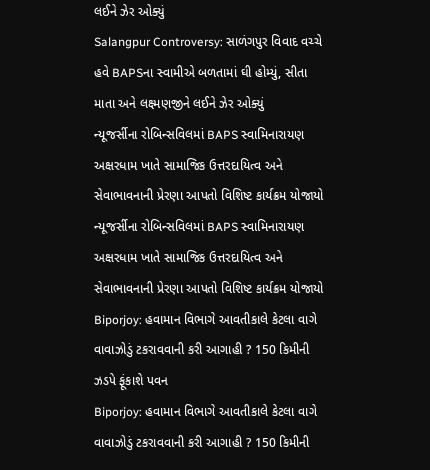લઈને ઝેર ઓક્યું
Salangpur Controversy: સાળંગપુર વિવાદ વચ્ચે હવે BAPSના સ્વામીએ બળતામાં ઘી હોમ્યું, સીતા માતા અને લક્ષ્મણજીને લઈને ઝેર ઓક્યું
ન્યૂજર્સીના રોબિન્સવિલમાં BAPS સ્વામિનારાયણ અક્ષરધામ ખાતે સામાજિક ઉત્તરદાયિત્વ અને સેવાભાવનાની પ્રેરણા આપતો વિશિષ્ટ કાર્યક્રમ યોજાયો
ન્યૂજર્સીના રોબિન્સવિલમાં BAPS સ્વામિનારાયણ અક્ષરધામ ખાતે સામાજિક ઉત્તરદાયિત્વ અને સેવાભાવનાની પ્રેરણા આપતો વિશિષ્ટ કાર્યક્રમ યોજાયો
Biporjoy: હવામાન વિભાગે આવતીકાલે કેટલા વાગે વાવાઝોડું ટકરાવવાની કરી આગાહી ? 150 કિમીની ઝડપે ફૂંકાશે પવન
Biporjoy: હવામાન વિભાગે આવતીકાલે કેટલા વાગે વાવાઝોડું ટકરાવવાની કરી આગાહી ? 150 કિમીની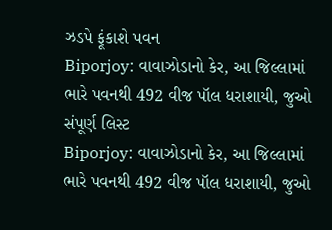ઝડપે ફૂંકાશે પવન
Biporjoy: વાવાઝોડાનો કેર, આ જિલ્લામાં ભારે પવનથી 492 વીજ પૉલ ધરાશાયી, જુઓ સંપૂર્ણ લિસ્ટ
Biporjoy: વાવાઝોડાનો કેર, આ જિલ્લામાં ભારે પવનથી 492 વીજ પૉલ ધરાશાયી, જુઓ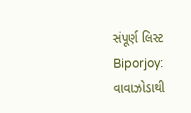સંપૂર્ણ લિસ્ટ
Biporjoy: વાવાઝોડાથી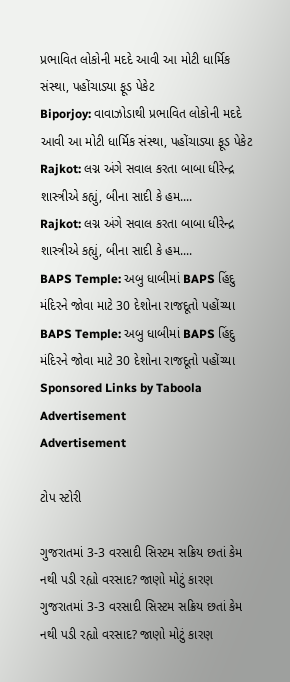પ્રભાવિત લોકોની મદદે આવી આ મોટી ધાર્મિક સંસ્થા, પહોંચાડ્યા ફૂડ પેકેટ
Biporjoy: વાવાઝોડાથી પ્રભાવિત લોકોની મદદે આવી આ મોટી ધાર્મિક સંસ્થા, પહોંચાડ્યા ફૂડ પેકેટ
Rajkot: લગ્ન અંગે સવાલ કરતા બાબા ધીરેન્દ્ર શાસ્ત્રીએ કહ્યું, બીના સાદી કે હમ....
Rajkot: લગ્ન અંગે સવાલ કરતા બાબા ધીરેન્દ્ર શાસ્ત્રીએ કહ્યું, બીના સાદી કે હમ....
BAPS Temple: અબુ ધાબીમાં BAPS હિંદુ મંદિરને જોવા માટે 30 દેશોના રાજદૂતો પહોંચ્યા
BAPS Temple: અબુ ધાબીમાં BAPS હિંદુ મંદિરને જોવા માટે 30 દેશોના રાજદૂતો પહોંચ્યા
Sponsored Links by Taboola
Advertisement
Advertisement

ટોપ સ્ટોરી

ગુજરાતમાં 3-3 વરસાદી સિસ્ટમ સક્રિય છતાં કેમ નથી પડી રહ્યો વરસાદ? જાણો મોટું કારણ
ગુજરાતમાં 3-3 વરસાદી સિસ્ટમ સક્રિય છતાં કેમ નથી પડી રહ્યો વરસાદ? જાણો મોટું કારણ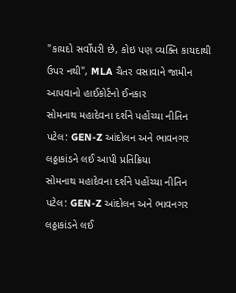"કાયદો સર્વોપરી છે, કોઇ પણ વ્યક્તિ કાયદાથી ઉપર નથી", MLA ચૈતર વસાવાને જામીન આપવાનો હાઈકોર્ટનો ઈનકાર
સોમનાથ મહાદેવના દર્શને પહોંચ્યા નીતિન પટેલ: GEN-Z આંદોલન અને ભાવનગર લઠ્ઠાકાંડને લઈ આપી પ્રતિક્રિયા
સોમનાથ મહાદેવના દર્શને પહોંચ્યા નીતિન પટેલ: GEN-Z આંદોલન અને ભાવનગર લઠ્ઠાકાંડને લઈ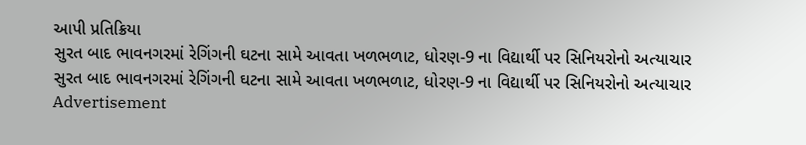આપી પ્રતિક્રિયા
સુરત બાદ ભાવનગરમાં રેગિંગની ઘટના સામે આવતા ખળભળાટ, ધોરણ-9 ના વિદ્યાર્થી પર સિનિયરોનો અત્યાચાર
સુરત બાદ ભાવનગરમાં રેગિંગની ઘટના સામે આવતા ખળભળાટ, ધોરણ-9 ના વિદ્યાર્થી પર સિનિયરોનો અત્યાચાર
Advertisement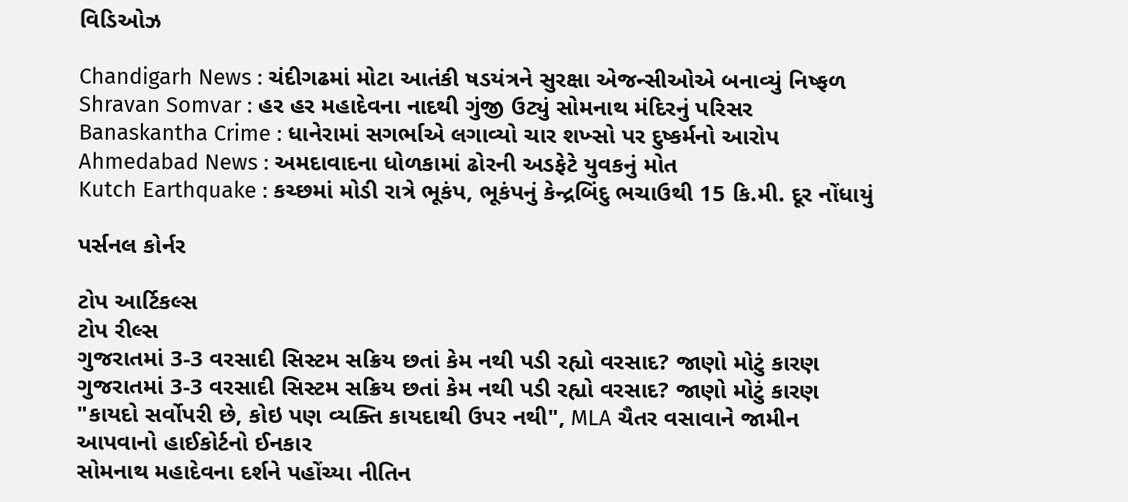વિડિઓઝ

Chandigarh News : ચંદીગઢમાં મોટા આતંકી ષડયંત્રને સુરક્ષા એજન્સીઓએ બનાવ્યું નિષ્ફળ
Shravan Somvar : હર હર મહાદેવના નાદથી ગુંજી ઉટ્યું સોમનાથ મંદિરનું પરિસર
Banaskantha Crime : ધાનેરામાં સગર્ભાએ લગાવ્યો ચાર શખ્સો પર દુષ્કર્મનો આરોપ
Ahmedabad News : અમદાવાદના ધોળકામાં ઢોરની અડફેટે યુવકનું મોત
Kutch Earthquake : કચ્છમાં મોડી રાત્રે ભૂકંપ, ભૂકંપનું કેન્દ્રબિંદુ ભચાઉથી 15 કિ.મી. દૂર નોંધાયું

પર્સનલ કોર્નર

ટોપ આર્ટિકલ્સ
ટોપ રીલ્સ
ગુજરાતમાં 3-3 વરસાદી સિસ્ટમ સક્રિય છતાં કેમ નથી પડી રહ્યો વરસાદ? જાણો મોટું કારણ
ગુજરાતમાં 3-3 વરસાદી સિસ્ટમ સક્રિય છતાં કેમ નથી પડી રહ્યો વરસાદ? જાણો મોટું કારણ
"કાયદો સર્વોપરી છે, કોઇ પણ વ્યક્તિ કાયદાથી ઉપર નથી", MLA ચૈતર વસાવાને જામીન આપવાનો હાઈકોર્ટનો ઈનકાર
સોમનાથ મહાદેવના દર્શને પહોંચ્યા નીતિન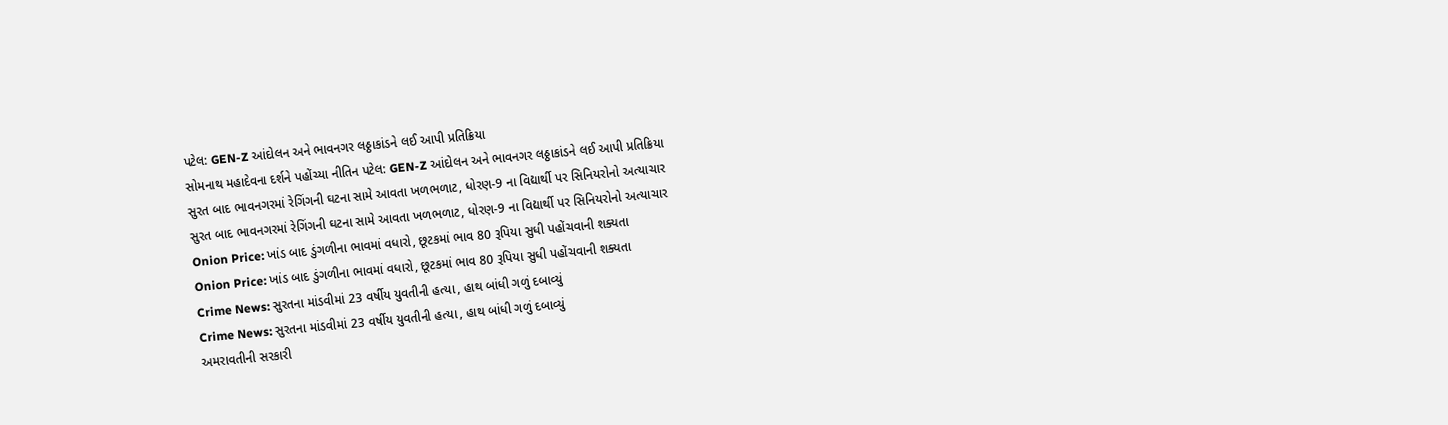પટેલ: GEN-Z આંદોલન અને ભાવનગર લઠ્ઠાકાંડને લઈ આપી પ્રતિક્રિયા
સોમનાથ મહાદેવના દર્શને પહોંચ્યા નીતિન પટેલ: GEN-Z આંદોલન અને ભાવનગર લઠ્ઠાકાંડને લઈ આપી પ્રતિક્રિયા
સુરત બાદ ભાવનગરમાં રેગિંગની ઘટના સામે આવતા ખળભળાટ, ધોરણ-9 ના વિદ્યાર્થી પર સિનિયરોનો અત્યાચાર
સુરત બાદ ભાવનગરમાં રેગિંગની ઘટના સામે આવતા ખળભળાટ, ધોરણ-9 ના વિદ્યાર્થી પર સિનિયરોનો અત્યાચાર
Onion Price: ખાંડ બાદ ડુંગળીના ભાવમાં વધારો, છૂટકમાં ભાવ 80 રૂપિયા સુધી પહોંચવાની શક્યતા
Onion Price: ખાંડ બાદ ડુંગળીના ભાવમાં વધારો, છૂટકમાં ભાવ 80 રૂપિયા સુધી પહોંચવાની શક્યતા
Crime News: સુરતના માંડવીમાં 23 વર્ષીય યુવતીની હત્યા, હાથ બાંધી ગળું દબાવ્યું
Crime News: સુરતના માંડવીમાં 23 વર્ષીય યુવતીની હત્યા, હાથ બાંધી ગળું દબાવ્યું
અમરાવતીની સરકારી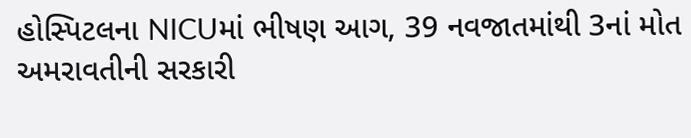હોસ્પિટલના NICUમાં ભીષણ આગ, 39 નવજાતમાંથી 3નાં મોત
અમરાવતીની સરકારી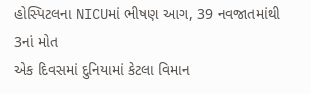હોસ્પિટલના NICUમાં ભીષણ આગ, 39 નવજાતમાંથી 3નાં મોત
એક દિવસમાં દુનિયામાં કેટલા વિમાન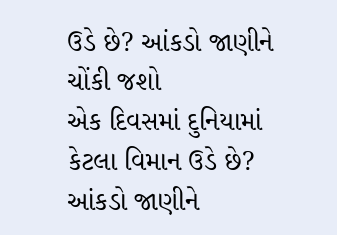ઉડે છે? આંકડો જાણીને ચોંકી જશો
એક દિવસમાં દુનિયામાં કેટલા વિમાન ઉડે છે? આંકડો જાણીને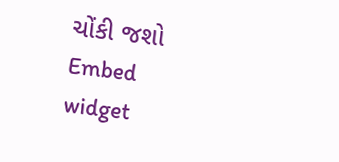ચોંકી જશો
Embed widget